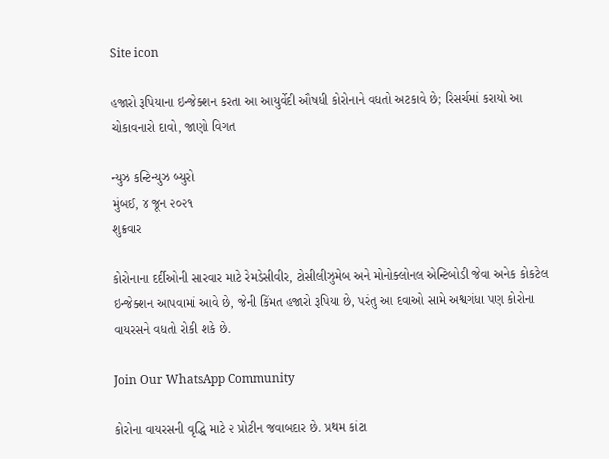Site icon

હજારો રૂપિયાના ઇન્જેક્શન કરતા આ આયુર્વેદી ઔષધી કોરોનાને વધતો અટકાવે છે; રિસર્ચમાં કરાયો આ ચોકાવનારો દાવો, જાણો વિગત

ન્યુઝ કન્ટિન્યુઝ બ્યુરો
મુંબઈ, ૪ જૂન ૨૦૨૧
શુક્રવાર

કોરોનાના દર્દીઓની સારવાર માટે રેમડેસીવીર, ટોસીલીઝુમેબ અને મોનોક્લોનલ એન્ટિબોડી જેવા અનેક કોકટેલ ઇન્જેક્શન આપવામાં આવે છે, જેની કિંમત હજારો રૂપિયા છે, પરંતુ આ દવાઓ સામે અશ્વગંધા પણ કોરોના વાયરસને વધતો રોકી શકે છે.

Join Our WhatsApp Community

કોરોના વાયરસની વૃદ્ધિ માટે ૨ પ્રોટીન જવાબદાર છે. પ્રથમ કાંટા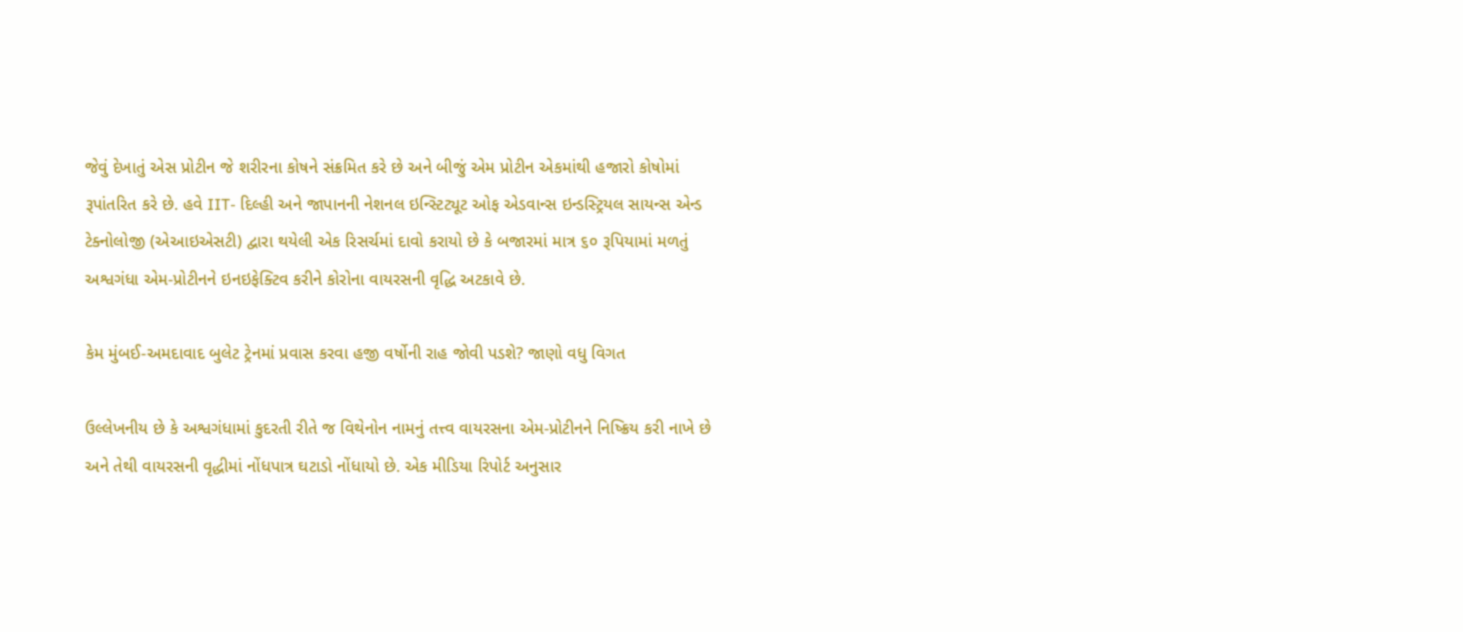જેવું દેખાતું એસ પ્રોટીન જે શરીરના કોષને સંક્રમિત કરે છે અને બીજું એમ પ્રોટીન એકમાંથી હજારો કોષોમાં રૂપાંતરિત કરે છે. હવે IIT- દિલ્હી અને જાપાનની નેશનલ ઇન્સ્ટિટ્યૂટ ઓફ એડવાન્સ ઇન્ડસ્ટ્રિયલ સાયન્સ એન્ડ ટેક્નોલોજી (એઆઇએસટી) દ્વારા થયેલી એક રિસર્ચમાં દાવો કરાયો છે કે બજારમાં માત્ર ૬૦ રૂપિયામાં મળતું અશ્વગંધા એમ-પ્રોટીનને ઇનઇફેક્ટિવ કરીને કોરોના વાયરસની વૃદ્ધિ અટકાવે છે.

કેમ મુંબઈ-અમદાવાદ બુલેટ ટ્રેનમાં પ્રવાસ કરવા હજી વર્ષોની રાહ જોવી પડશે? જાણો વધુ વિગત

ઉલ્લેખનીય છે કે અશ્વગંધામાં કુદરતી રીતે જ વિથેનોન નામનું તત્ત્વ વાયરસના એમ-પ્રોટીનને નિષ્ક્રિય કરી નાખે છે અને તેથી વાયરસની વૃદ્ધીમાં નોંધપાત્ર ઘટાડો નોંધાયો છે. એક મીડિયા રિપોર્ટ અનુસાર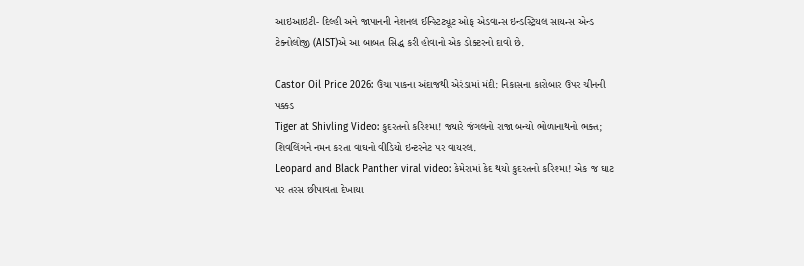આઇઆઇટી- દિલ્હી અને જાપાનની નેશનલ ઈન્સ્ટિટ્યૂટ ઓફ એડવાન્સ ઇન્ડસ્ટ્રિયલ સાયન્સ એન્ડ ટેક્નોલોજી (AIST)એ આ બાબત સિદ્ધ કરી હોવાનો એક ડોક્ટરનો દાવો છે.

Castor Oil Price 2026: ઉંચા પાકના અંદાજથી એરંડામાં મંદી: નિકાસના કારોબાર ઉપર ચીનની પક્કડ
Tiger at Shivling Video: કુદરતનો કરિશ્મા! જ્યારે જંગલનો રાજા બન્યો ભોળાનાથનો ભક્ત; શિવલિંગને નમન કરતા વાઘનો વીડિયો ઇન્ટરનેટ પર વાયરલ.
Leopard and Black Panther viral video: કેમેરામાં કેદ થયો કુદરતનો કરિશ્મા! એક જ ઘાટ પર તરસ છીપાવતા દેખાયા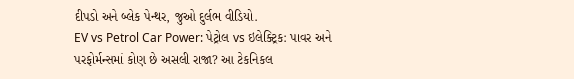દીપડો અને બ્લેક પેન્થર, જુઓ દુર્લભ વીડિયો.
EV vs Petrol Car Power: પેટ્રોલ vs ઇલેક્ટ્રિક: પાવર અને પરફોર્મન્સમાં કોણ છે અસલી રાજા? આ ટેકનિકલ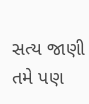સત્ય જાણી તમે પણ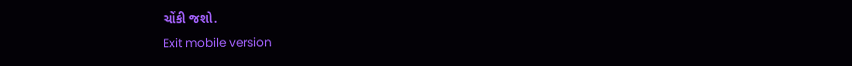ચોંકી જશો.
Exit mobile version